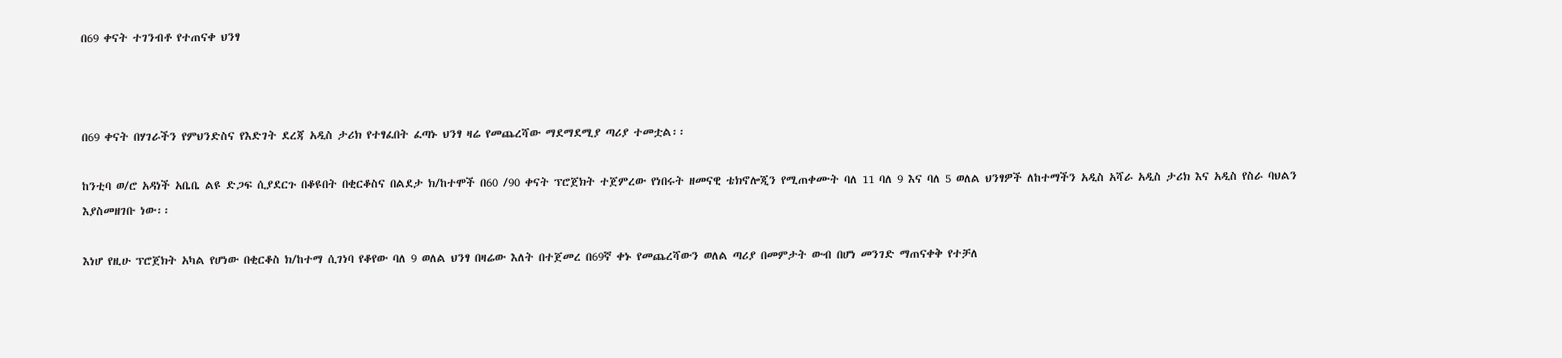በ69 ቀናት ተገንብቶ የተጠናቀ ህንፃ



በ69 ቀናት በሃገራችን የምህንድስና የእድገት ደረጃ አዲስ ታሪክ የተፃፈበት ፈጣኑ ህንፃ ዛሬ የመጨረሻው ማደማደሚያ ጣሪያ ተመቷል፡፡

ከንቲባ ወ/ሮ አዳነች አቤቤ ልዩ ድጋፍ ሲያደርጉ በቆዩበት በቂርቆስና በልደታ ክ/ከተሞች በ60 /90 ቀናት ፕሮጀክት ተጀምረው የነበሩት ዘመናዊ ቴክኖሎጂን የሚጠቀሙት ባለ 11 ባለ 9 እና ባለ 5 ወለል ህንፃዎች ለከተማችን አዲስ አሻራ አዲስ ታሪክ እና አዲስ የስራ ባህልን እያስመዘገቡ ነው፡፡

እነሆ የዚሁ ፕሮጀክት አካል የሆነው በቂርቆስ ክ/ከተማ ሲገነባ የቆየው ባለ 9 ወለል ህንፃ በዛሬው እለት በተጀመረ በ69ኛ ቀኑ የመጨረሻውን ወለል ጣሪያ በመምታት ውብ በሆነ መንገድ ማጠናቀቅ የተቻለ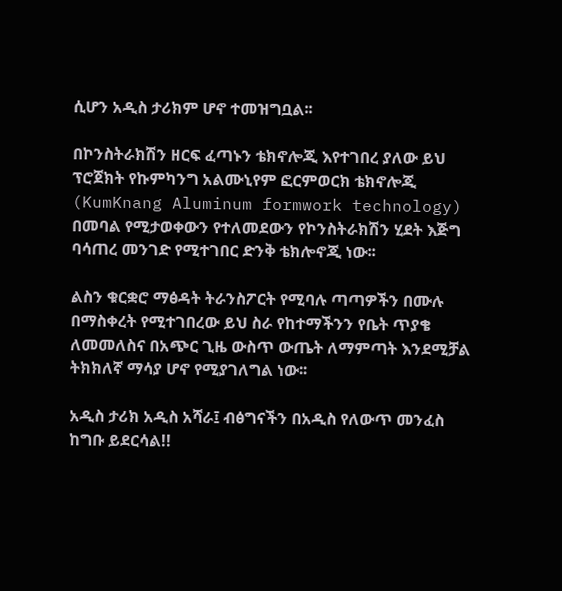ሲሆን አዲስ ታሪክም ሆኖ ተመዝግቧል፡፡

በኮንስትራክሽን ዘርፍ ፈጣኑን ቴክኖሎጂ እየተገበረ ያለው ይህ ፕሮጀክት የኩምካንግ አልሙኒየም ፎርምወርክ ቴክኖሎጂ (KumKnang Aluminum formwork technology) በመባል የሚታወቀውን የተለመደውን የኮንስትራክሽን ሂደት እጅግ ባሳጠረ መንገድ የሚተገበር ድንቅ ቴክሎኖጂ ነው፡፡

ልስን ቁርቋሮ ማፅዳት ትራንስፖርት የሚባሉ ጣጣዎችን በሙሉ በማስቀረት የሚተገበረው ይህ ስራ የከተማችንን የቤት ጥያቄ ለመመለስና በአጭር ጊዜ ውስጥ ውጤት ለማምጣት እንደሚቻል ትክክለኛ ማሳያ ሆኖ የሚያገለግል ነው፡፡

አዲስ ታሪክ አዲስ አሻራ፤ ብፅግናችን በአዲስ የለውጥ መንፈስ ከግቡ ይደርሳል!!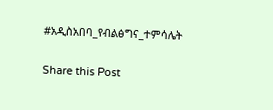#አዲስአበባ_የብልፅግና_ተምሳሌት

Share this Post